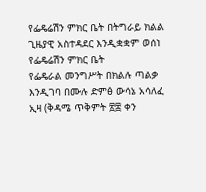የፌዴሬሽን ምክር ቤት በትግራይ ክልል ጊዜያዊ አስተዳደር እንዲቋቋም ወሰነ
የፌዴሬሽን ምክር ቤት
የፌዴራል መንግሥት በክልሉ ጣልቃ እንዲገባ በሙሉ ድምፅ ውሳኔ አሳለፈ
ኢዛ (ቅዳሜ ጥቅምት ፳፰ ቀን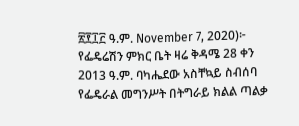፳፻፲፫ ዓ.ም. November 7, 2020)፦ የፌዴሬሽን ምክር ቤት ዛሬ ቅዳሜ 28 ቀን 2013 ዓ.ም. ባካሔደው አስቸኳይ ስብሰባ የፌዴራል መግንሥት በትግራይ ክልል ጣልቃ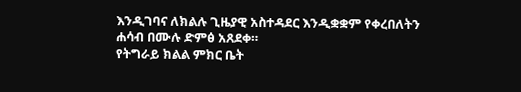እንዲገባና ለክልሉ ጊዜያዊ አስተዳደር እንዲቋቋም የቀረበለትን ሐሳብ በሙሉ ድምፅ አጸደቀ።
የትግራይ ክልል ምክር ቤት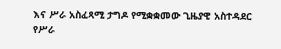እና ሥራ አስፈጻሚ ታግዶ የሚቋቋመው ጊዜያዊ አስተዳደር የሥራ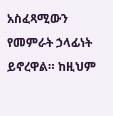አስፈጻሚውን የመምራት ኃላፊነት ይኖረዋል። ከዚህም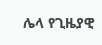ሌላ የጊዜያዊ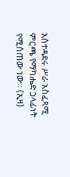አስተዳደሩ ሥራ አስፈጻሚ ምርጫ የማካሔድ ኃላፊነት የሚሰጠው ነው። (ኢዛ)